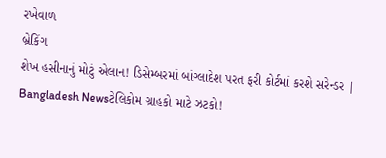રખેવાળ
બ્રેકિંગ
શેખ હસીનાનું મોટું એલાન! ડિસેમ્બરમાં બાંગ્લાદેશ પરત ફરી કોર્ટમાં કરશે સરેન્ડર | Bangladesh Newsટેલિકોમ ગ્રાહકો માટે ઝટકો!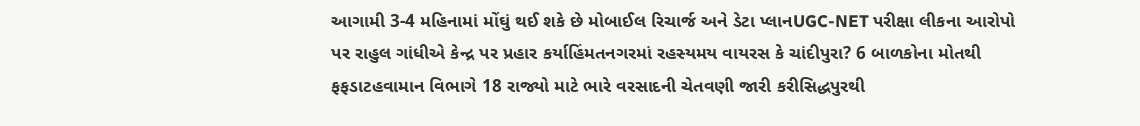આગામી 3-4 મહિનામાં મોંઘું થઈ શકે છે મોબાઈલ રિચાર્જ અને ડેટા પ્લાનUGC-NET પરીક્ષા લીકના આરોપો પર રાહુલ ગાંધીએ કેન્દ્ર પર પ્રહાર કર્યાહિંમતનગરમાં રહસ્યમય વાયરસ કે ચાંદીપુરા? 6 બાળકોના મોતથી ફફડાટહવામાન વિભાગે 18 રાજ્યો માટે ભારે વરસાદની ચેતવણી જારી કરીસિદ્ધપુરથી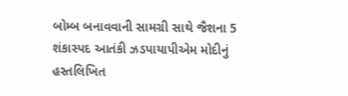બોમ્બ બનાવવાની સામગ્રી સાથે જૈશના 5 શંકાસ્પદ આતંકી ઝડપાયાપીએમ મોદીનું હસ્તલિખિત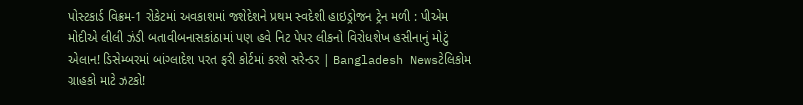પોસ્ટકાર્ડ વિક્રમ-1 રોકેટમાં અવકાશમાં જશેદેશને પ્રથમ સ્વદેશી હાઇડ્રોજન ટ્રેન મળી : પીએમ મોદીએ લીલી ઝંડી બતાવીબનાસકાંઠામાં પણ હવે નિટ પેપર લીકનો વિરોધશેખ હસીનાનું મોટું એલાન! ડિસેમ્બરમાં બાંગ્લાદેશ પરત ફરી કોર્ટમાં કરશે સરેન્ડર | Bangladesh Newsટેલિકોમ ગ્રાહકો માટે ઝટકો!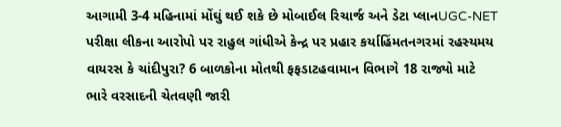આગામી 3-4 મહિનામાં મોંઘું થઈ શકે છે મોબાઈલ રિચાર્જ અને ડેટા પ્લાનUGC-NET પરીક્ષા લીકના આરોપો પર રાહુલ ગાંધીએ કેન્દ્ર પર પ્રહાર કર્યાહિંમતનગરમાં રહસ્યમય વાયરસ કે ચાંદીપુરા? 6 બાળકોના મોતથી ફફડાટહવામાન વિભાગે 18 રાજ્યો માટે ભારે વરસાદની ચેતવણી જારી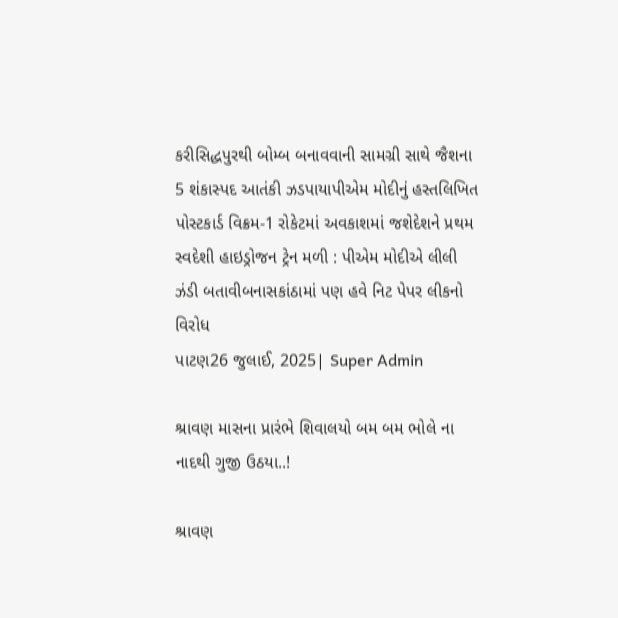કરીસિદ્ધપુરથી બોમ્બ બનાવવાની સામગ્રી સાથે જૈશના 5 શંકાસ્પદ આતંકી ઝડપાયાપીએમ મોદીનું હસ્તલિખિત પોસ્ટકાર્ડ વિક્રમ-1 રોકેટમાં અવકાશમાં જશેદેશને પ્રથમ સ્વદેશી હાઇડ્રોજન ટ્રેન મળી : પીએમ મોદીએ લીલી ઝંડી બતાવીબનાસકાંઠામાં પણ હવે નિટ પેપર લીકનો વિરોધ
પાટણ26 જુલાઈ, 2025| Super Admin

શ્રાવણ માસના પ્રારંભે શિવાલયો બમ બમ ભોલે ના નાદથી ગુજી ઉઠયા..!

શ્રાવણ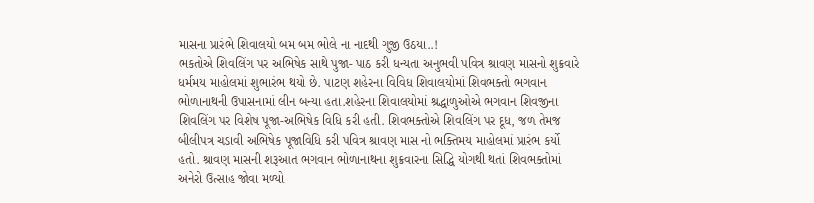માસના પ્રારંભે શિવાલયો બમ બમ ભોલે ના નાદથી ગુજી ઉઠયા..!
ભકતોએ શિવલિંગ પર અભિષેક સાથે પુજા- પાઠ કરી ધન્યતા અનુભવી પવિત્ર શ્રાવણ માસનો શુક્રવારે ધર્મમય માહોલમાં શુભારંભ થયો છે. પાટણ શહેરના વિવિધ શિવાલયોમાં શિવભક્તો ભગવાન ભોળાનાથની ઉપાસનામાં લીન બન્યા હતા.શહેરના શિવાલયોમાં શ્રદ્ધાળુઓએ ભગવાન શિવજીના શિવલિંગ પર વિશેષ પૂજા-અભિષેક વિધિ કરી હતી. શિવભક્તોએ શિવલિંગ પર દૂધ, જળ તેમજ બીલીપત્ર ચડાવી અભિષેક પૂજાવિધિ કરી પવિત્ર શ્રાવણ માસ નો ભક્તિમય માહોલમાં પ્રારંભ કર્યો હતો. શ્રાવણ માસની શરૂઆત ભગવાન ભોળાનાથના શુક્રવારના સિદ્ધિ યોગથી થતાં શિવભક્તોમાં અનેરો ઉત્સાહ જોવા મળ્યો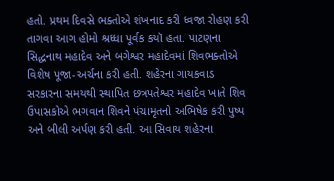હતો. પ્રથમ દિવસે ભક્તોએ શંખનાદ કરી ધ્વજા રોહણ કરી તાગવા આગ હોમો શ્રધ્ધા પૂર્વક કયૉ હતા. પાટણના સિદ્ધનાથ મહાદેવ અને બગેશ્વર મહાદેવમાં શિવભક્તોએ વિશેષ પૂજા-અર્ચના કરી હતી. શહેરના ગાયકવાડ સરકારના સમયથી સ્થાપિત છત્રપતેશ્વર મહાદેવ ખાતે શિવ ઉપાસકોએ ભગવાન શિવને પંચામૃતનો અભિષેક કરી પુષ્પ અને બીલી અર્પણ કરી હતી. આ સિવાય શહેરના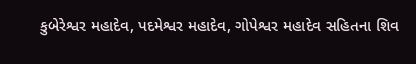કુબેરેશ્વર મહાદેવ, પદમેશ્વર મહાદેવ, ગોપેશ્વર મહાદેવ સહિતના શિવ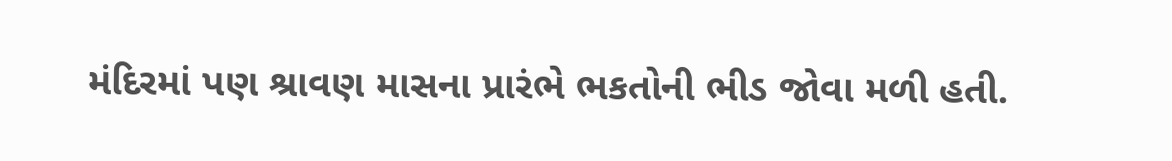મંદિરમાં પણ શ્રાવણ માસના પ્રારંભે ભકતોની ભીડ જોવા મળી હતી.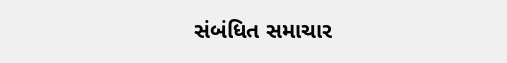સંબંધિત સમાચાર